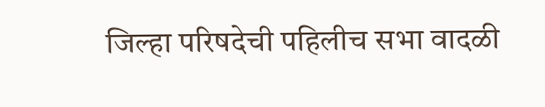जिल्हा परिषदेची पहिलीच सभा वादळी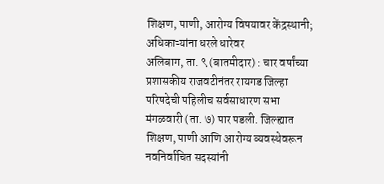शिक्षण, पाणी, आरोग्य विषयावर केंद्रस्थानी; अधिकाऱ्यांना धरले धारेवर
अलिबाग, ता. ९ (बातमीदार) : चार वर्षांच्या प्रशासकीय राजवटीनंतर रायगड जिल्हा परिषदेची पहिलीच सर्वसाधारण सभा मंगळवारी (ता. ७) पार पडली. जिल्ह्यात शिक्षण, पाणी आणि आरोग्य व्यवस्थेवरून नवनिर्वाचित सदस्यांनी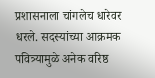प्रशासनाला चांगलेच धारेवर धरले. सदस्यांच्या आक्रमक पवित्र्यामुळे अनेक वरिष्ठ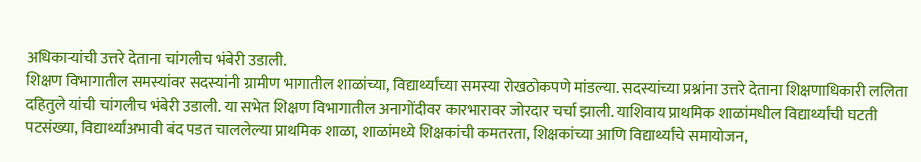अधिकाऱ्यांची उत्तरे देताना चांगलीच भंबेरी उडाली.
शिक्षण विभागातील समस्यांवर सदस्यांनी ग्रामीण भागातील शाळांच्या, विद्यार्थ्यांच्या समस्या रोखठोकपणे मांडल्या. सदस्यांच्या प्रश्नांना उत्तरे देताना शिक्षणाधिकारी ललिता दहितुले यांची चांगलीच भंबेरी उडाली. या सभेत शिक्षण विभागातील अनागोंदीवर कारभारावर जोरदार चर्चा झाली. याशिवाय प्राथमिक शाळांमधील विद्यार्थ्यांची घटती पटसंख्या, विद्यार्थ्यांअभावी बंद पडत चाललेल्या प्राथमिक शाळा, शाळांमध्ये शिक्षकांची कमतरता, शिक्षकांच्या आणि विद्यार्थ्यांचे समायोजन,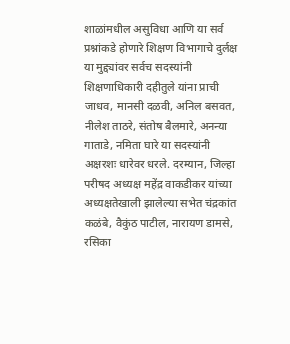शाळांमधील असुविधा आणि या सर्व प्रश्नांकडे होणारे शिक्षण विभागाचे दुर्लक्ष या मुद्द्यांवर सर्वच सदस्यांनी शिक्षणाधिकारी दहीतुले यांना प्राची जाधव, मानसी दळवी, अनिल बसवत, नीलेश ताठरे, संतोष बैलमारे, अनन्या गाताडे, नमिता घारे या सदस्यांनी अक्षरशः धारेवर धरले. दरम्यान, जिल्हा परीषद अध्यक्ष महेंद्र वाकडीकर यांच्या अध्यक्षतेखाली झालेल्या सभेत चंद्रकांत कळंबे, वैकुंठ पाटील, नारायण डामसे, रसिका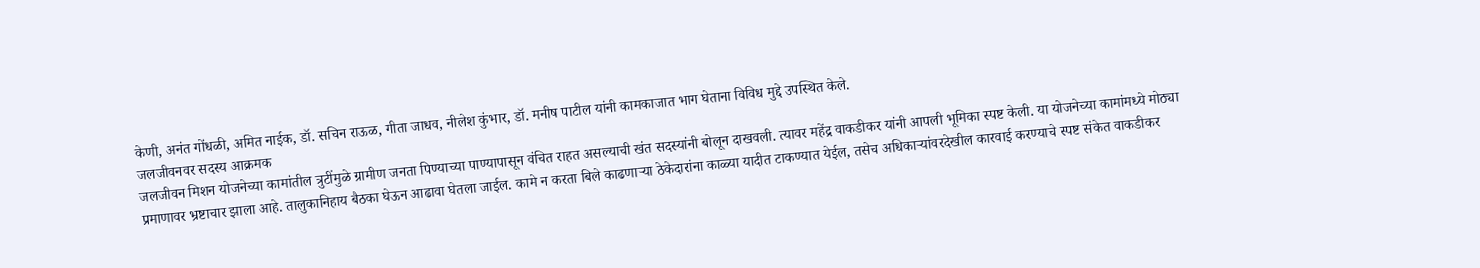केणी, अनंत गोंधळी, अमित नाईक, डॉ. सचिन राऊळ, गीता जाधव, नीलेश कुंभार, डॉ. मनीष पाटील यांनी कामकाजात भाग घेताना विविध मुद्दे उपस्थित केले.
जलजीवनवर सदस्य आक्रमक
जलजीवन मिशन योजनेच्या कामांतील त्रुटींमुळे ग्रामीण जनता पिण्याच्या पाण्यापासून वंचित राहत असल्याची खंत सदस्यांनी बोलून दाखवली. त्यावर महेंद्र वाकडीकर यांनी आपली भूमिका स्पष्ट केली. या योजनेच्या कामांमध्ये मोठ्या प्रमाणावर भ्रष्टाचार झाला आहे. तालुकानिहाय बैठका घेऊन आढावा घेतला जाईल. कामे न करता बिले काढणाऱ्या ठेकेदारांना काळ्या यादीत टाकण्यात येईल, तसेच अधिकाऱ्यांवरदेखील कारवाई करण्याचे स्पष्ट संकेत वाकडीकर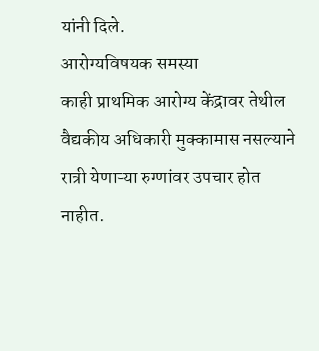यांनी दिले.
आरोग्यविषयक समस्या
काही प्राथमिक आरोग्य केंद्रावर तेथील वैद्यकीय अधिकारी मुक्कामास नसल्याने रात्री येणाऱ्या रुग्णांवर उपचार होत नाहीत.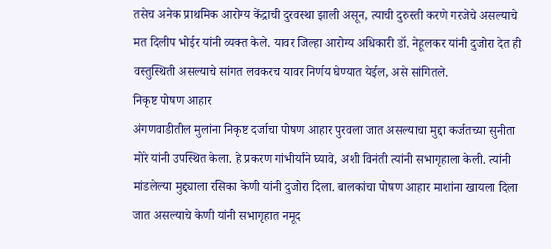तसेच अनेक प्राथमिक आरोग्य केंद्राची दुरवस्था झाली असून, त्याची दुरुस्ती करणे गरजेचे असल्याचे मत दिलीप भोईर यांनी व्यक्त केले. यावर जिल्हा आरोग्य अधिकारी डॉ. नेहूलकर यांनी दुजोरा देत ही वस्तुस्थिती असल्याचे सांगत लवकरच यावर निर्णय घेण्यात येईल, असे सांगितले.
निकृष्ट पोषण आहार
अंगणवाडीतील मुलांना निकृष्ट दर्जाचा पोषण आहार पुरवला जात असल्याचा मुद्दा कर्जतच्या सुनीता मोरे यांनी उपस्थित केला. हे प्रकरण गांभीर्यांने घ्यावे, अशी विनंती त्यांनी सभागृहाला केली. त्यांनी मांडलेल्या मुद्द्याला रसिका केणी यांनी दुजोरा दिला. बालकांचा पोषण आहार माशांना खायला दिला जात असल्याचे केणी यांनी सभागृहात नमूद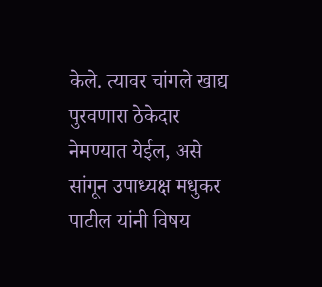केले. त्यावर चांगले खाद्य पुरवणारा ठेकेदार नेमण्यात येईल, असे सांगून उपाध्यक्ष मधुकर पाटील यांनी विषय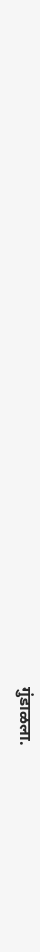गुंडाळला.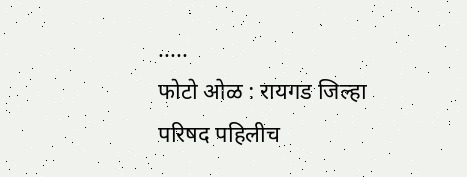.....
फोटो ओळ : रायगड जिल्हा परिषद पहिलीच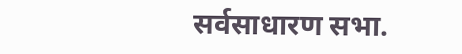सर्वसाधारण सभा.